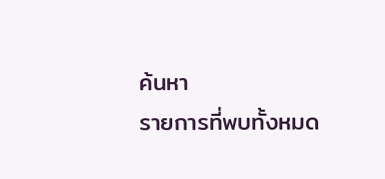ค้นหา
รายการที่พบทั้งหมด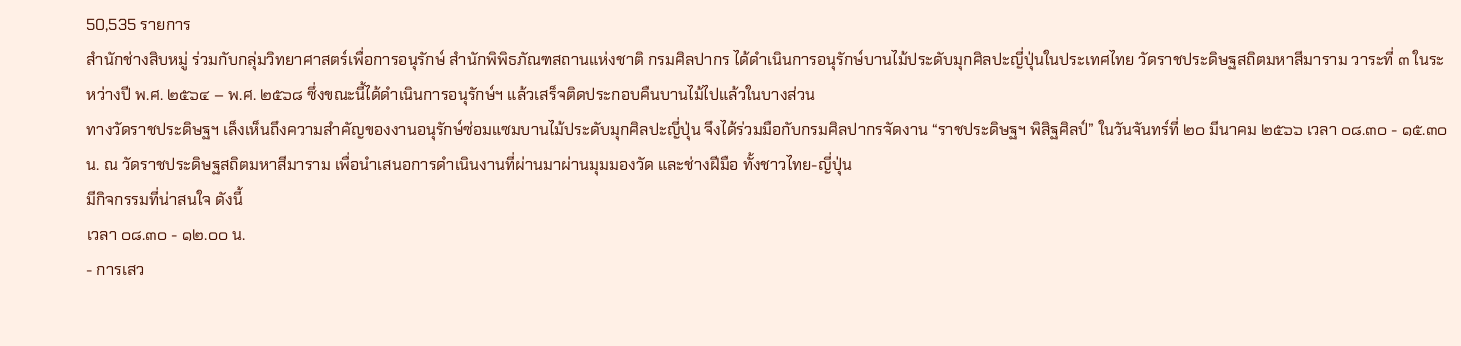50,535 รายการ
สำนักช่างสิบหมู่ ร่วมกับกลุ่มวิทยาศาสตร์เพื่อการอนุรักษ์ สำนักพิพิธภัณฑสถานแห่งชาติ กรมศิลปากร ได้ดำเนินการอนุรักษ์บานไม้ประดับมุกศิลปะญี่ปุ่นในประเทศไทย วัดราชประดิษฐสถิตมหาสีมาราม วาระที่ ๓ ในระหว่างปี พ.ศ. ๒๕๖๔ – พ.ศ. ๒๕๖๘ ซึ่งขณะนี้ได้ดำเนินการอนุรักษ์ฯ แล้วเสร็จติดประกอบคืนบานไม้ไปแล้วในบางส่วน
ทางวัดราชประดิษฐฯ เล็งเห็นถึงความสำคัญของงานอนุรักษ์ซ่อมแซมบานไม้ประดับมุกศิลปะญี่ปุ่น จึงได้ร่วมมือกับกรมศิลปากรจัดงาน “ราชประดิษฐฯ พิสิฐศิลป์” ในวันจันทร์ที่ ๒๐ มีนาคม ๒๕๖๖ เวลา ๐๘.๓๐ - ๑๕.๓๐ น. ณ วัดราชประดิษฐสถิตมหาสีมาราม เพื่อนำเสนอการดำเนินงานที่ผ่านมาผ่านมุมมองวัด และช่างฝีมือ ทั้งชาวไทย-ญี่ปุ่น
มีกิจกรรมที่น่าสนใจ ดังนี้
เวลา ๐๘.๓๐ - ๑๒.๐๐ น.
- การเสว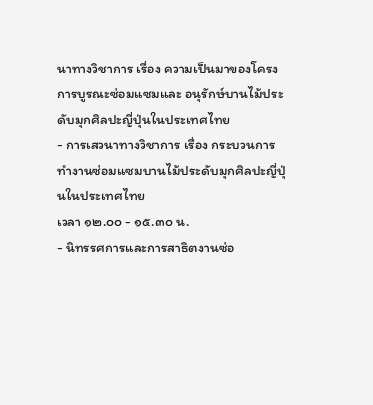นาทางวิชาการ เรื่อง ความเป็นมาของโครงการบูรณะซ่อมแซมและ อนุรักษ์บานไม้ประดับมุกศิลปะญี่ปุ่นในประเทศไทย
- การเสวนาทางวิชาการ เรื่อง กระบวนการทำงานซ่อมแซมบานไม้ประดับมุกศิลปะญี่ปุ่นในประเทศไทย
เวลา ๑๒.๐๐ - ๑๕.๓๐ น.
- นิทรรศการและการสาธิตงานซ่อ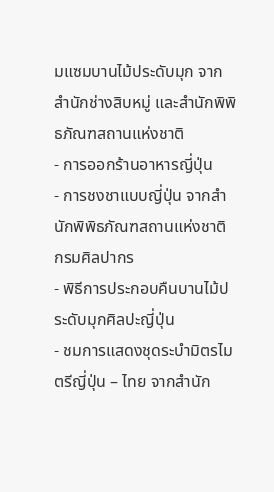มแซมบานไม้ประดับมุก จาก สำนักช่างสิบหมู่ และสำนักพิพิธภัณฑสถานแห่งชาติ
- การออกร้านอาหารญี่ปุ่น
- การชงชาแบบญี่ปุ่น จากสำนักพิพิธภัณฑสถานแห่งชาติ กรมศิลปากร
- พิธีการประกอบคืนบานไม้ประดับมุกศิลปะญี่ปุ่น
- ชมการแสดงชุดระบำมิตรไมตรีญี่ปุ่น – ไทย จากสำนัก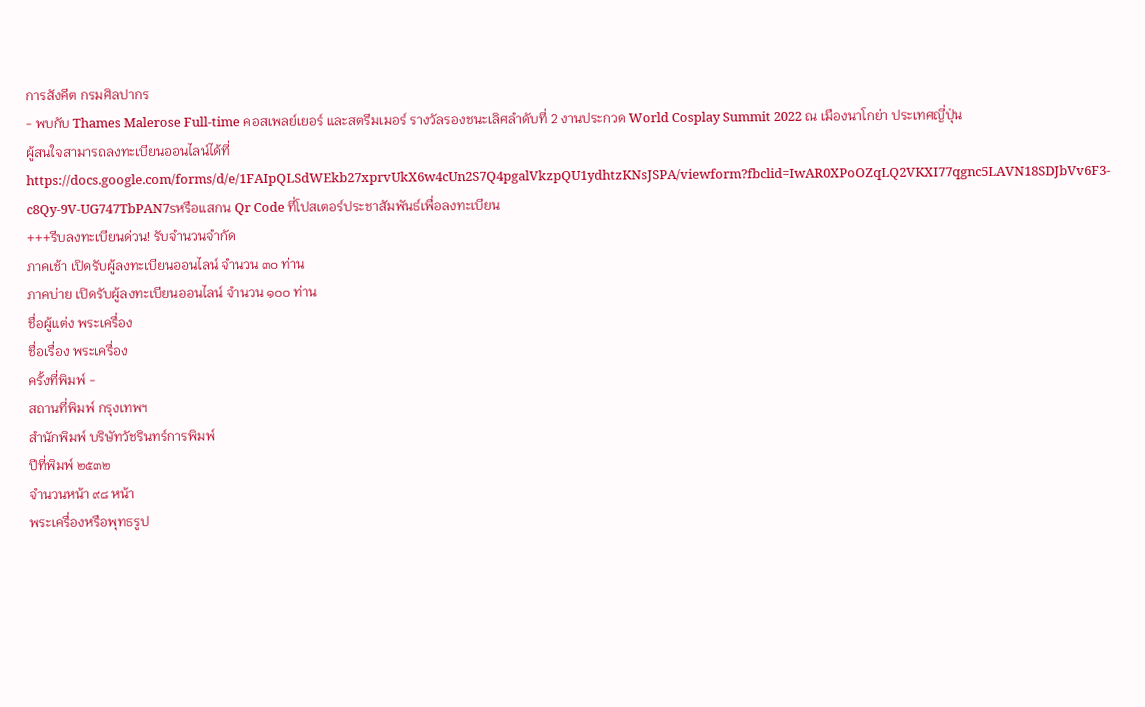การสังคีต กรมศิลปากร
- พบกับ Thames Malerose Full-time คอสเพลย์เยอร์ และสตรีมเมอร์ รางวัลรองชนะเลิศลำดับที่ 2 งานประกวด World Cosplay Summit 2022 ณ เมืองนาโกย่า ประเทศญี่ปุ่น
ผู้สนใจสามารถลงทะเบียนออนไลน์ได้ที่ https://docs.google.com/forms/d/e/1FAIpQLSdWEkb27xprvUkX6w4cUn2S7Q4pgalVkzpQU1ydhtzKNsJSPA/viewform?fbclid=IwAR0XPoOZqLQ2VKXI77qgnc5LAVN18SDJbVv6F3-c8Qy-9V-UG747TbPAN7sหรือแสกน Qr Code ที่โปสเตอร์ประชาสัมพันธ์เพื่อลงทะเบียน
+++รีบลงทะเบียนด่วน! รับจำนวนจำกัด
ภาคเช้า เปิดรับผู้ลงทะเบียนออนไลน์ จำนวน ๓๐ ท่าน
ภาคบ่าย เปิดรับผู้ลงทะเบียนออนไลน์ จำนวน ๑๐๐ ท่าน
ชื่อผู้แต่ง พระเครื่อง
ชื่อเรื่อง พระเครื่อง
ครั้งที่พิมพ์ -
สถานที่พิมพ์ กรุงเทพฯ
สำนักพิมพ์ บริษัทวัชรินทร์การพิมพ์
ปีที่พิมพ์ ๒๕๓๒
จำนวนหน้า ๙๘ หน้า
พระเครื่องหรือพุทธรูป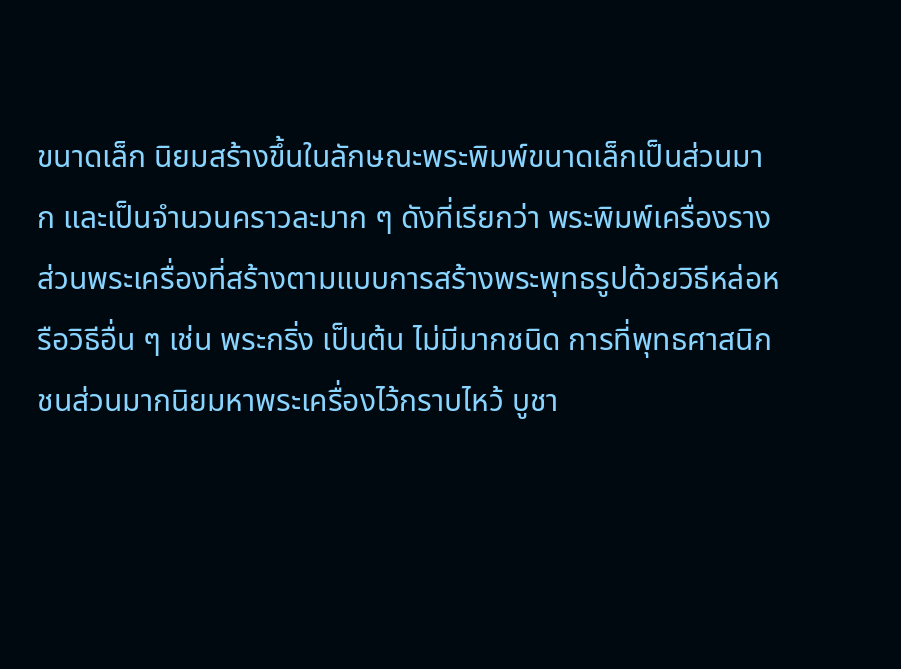ขนาดเล็ก นิยมสร้างขึ้นในลักษณะพระพิมพ์ขนาดเล็กเป็นส่วนมาก และเป็นจำนวนคราวละมาก ๆ ดังที่เรียกว่า พระพิมพ์เครื่องราง ส่วนพระเครื่องที่สร้างตามแบบการสร้างพระพุทธรูปด้วยวิธีหล่อหรือวิธีอื่น ๆ เช่น พระกริ่ง เป็นต้น ไม่มีมากชนิด การที่พุทธศาสนิกชนส่วนมากนิยมหาพระเครื่องไว้กราบไหว้ บูชา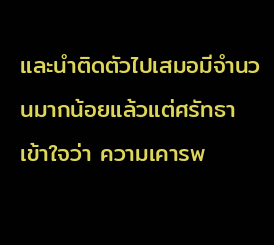และนำติดตัวไปเสมอมีจำนวนมากน้อยแล้วแต่ศรัทธา เข้าใจว่า ความเคารพ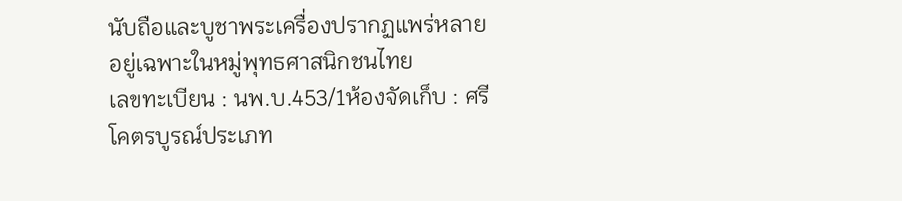นับถือและบูชาพระเครื่องปรากฏแพร่หลายอยู่เฉพาะในหมู่พุทธศาสนิกชนไทย
เลขทะเบียน : นพ.บ.453/1ห้องจัดเก็บ : ศรีโคตรบูรณ์ประเภท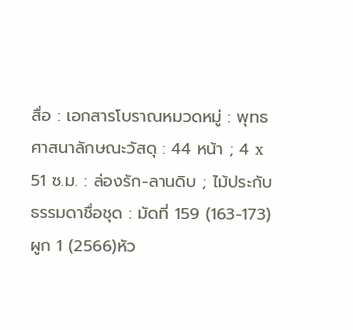สื่อ : เอกสารโบราณหมวดหมู่ : พุทธศาสนาลักษณะวัสดุ : 44 หน้า ; 4 x 51 ซ.ม. : ล่องรัก-ลานดิบ ; ไม้ประกับธรรมดาชื่อชุด : มัดที่ 159 (163-173) ผูก 1 (2566)หัว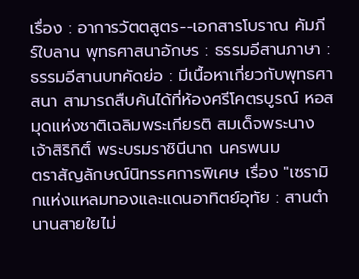เรื่อง : อาการวัตตสูตร--เอกสารโบราณ คัมภีร์ใบลาน พุทธศาสนาอักษร : ธรรมอีสานภาษา : ธรรมอีสานบทคัดย่อ : มีเนื้อหาเกี่ยวกับพุทธศาสนา สามารถสืบค้นได้ที่ห้องศรีโคตรบูรณ์ หอสมุดแห่งชาติเฉลิมพระเกียรติ สมเด็จพระนางเจ้าสิริกิติ์ พระบรมราชินีนาถ นครพนม
ตราสัญลักษณ์นิทรรศการพิเศษ เรื่อง "เซรามิกแห่งแหลมทองและแดนอาทิตย์อุทัย : สานตำนานสายใยไม่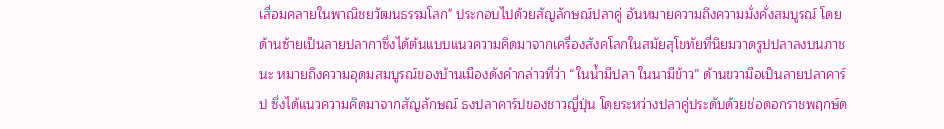เสื่อมคลายในพาณิชยวัฒนธรรมโลก" ประกอบไปด้วยสัญลักษณ์ปลาคู่ อันหมายความถึงความมั่งคั่งสมบูรณ์ โดยด้านซ้ายเป็นลายปลากาซึ่งได้ต้นแบบแนวความคิดมาจากเครื่องสังคโลกในสมัยสุโขทัยที่นิยมวาดรูปปลาลงบนภาชนะ หมายถึงความอุดมสมบูรณ์ของบ้านเมืองดังคำกล่าวที่ว่า “ในน้ำมีปลา ในนามีข้าว” ด้านขวามือเป็นลายปลาคาร์ป ซึ่งได้แนวความคิดมาจากสัญลักษณ์ ธงปลาคาร์ปของชาวญี่ปุ่น โดยระหว่างปลาคู่ประดับด้วยช่อดอกราชพฤกษ์ด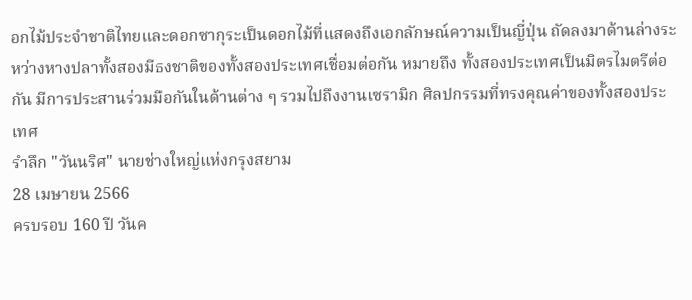อกไม้ประจำชาติไทยและดอกซากุระเป็นดอกไม้ที่แสดงถึงเอกลักษณ์ความเป็นญี่ปุ่น ถัดลงมาด้านล่างระหว่างหางปลาทั้งสองมีธงชาติของทั้งสองประเทศเชื่อมต่อกัน หมายถึง ทั้งสองประเทศเป็นมิตรไมตรีต่อกัน มีการประสานร่วมมือกันในด้านต่าง ๆ รวมไปถึงงานเซรามิก ศิลปกรรมที่ทรงคุณค่าของทั้งสองประเทศ
รำลึก "วันนริศ" นายช่างใหญ่แห่งกรุงสยาม
28 เมษายน 2566
ครบรอบ 160 ปี วันค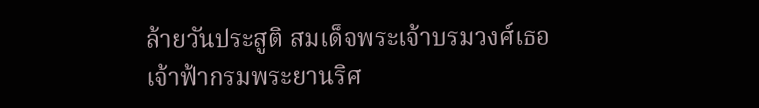ล้ายวันประสูติ สมเด็จพระเจ้าบรมวงศ์เธอ เจ้าฟ้ากรมพระยานริศ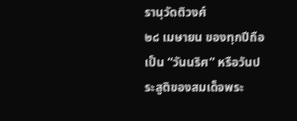รานุวัดติวงศ์
๒๘ เมษายน ของทุกปีถือเป็น “วันนริศ” หรือวันประสูติของสมเด็จพระ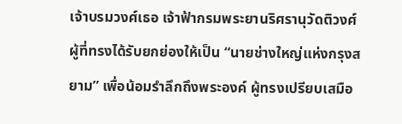เจ้าบรมวงศ์เธอ เจ้าฟ้ากรมพระยานริศรานุวัดติวงศ์ ผู้ที่ทรงได้รับยกย่องให้เป็น “นายช่างใหญ่แห่งกรุงสยาม” เพื่อน้อมรำลึกถึงพระองค์ ผู้ทรงเปรียบเสมือ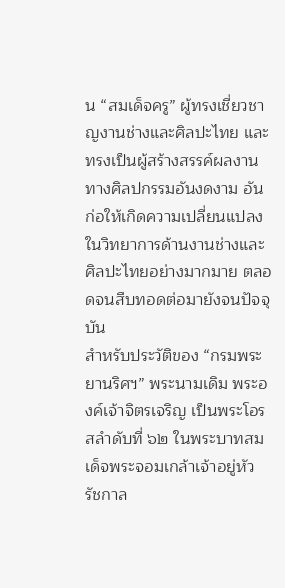น “สมเด็จครู” ผู้ทรงเชี่ยวชาญงานช่างและศิลปะไทย และทรงเป็นผู้สร้างสรรค์ผลงานทางศิลปกรรมอันงดงาม อันก่อให้เกิดความเปลี่ยนแปลงในวิทยาการด้านงานช่างและศิลปะไทยอย่างมากมาย ตลอดจนสืบทอดต่อมายังจนปัจจุบัน
สำหรับประวัติของ “กรมพระยานริศฯ” พระนามเดิม พระองค์เจ้าจิตรเจริญ เป็นพระโอรสลำดับที่ ๖๒ ในพระบาทสมเด็จพระจอมเกล้าเจ้าอยู่หัว รัชกาล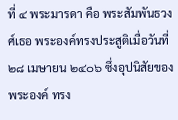ที่ ๔ พระมารดา คือ พระสัมพันธวงศ์เธอ พระองค์ทรงประสูติเมื่อวันที่ ๒๘ เมษายน ๒๔๐๖ ซึ่งอุปนิสัยของพระองค์ ทรง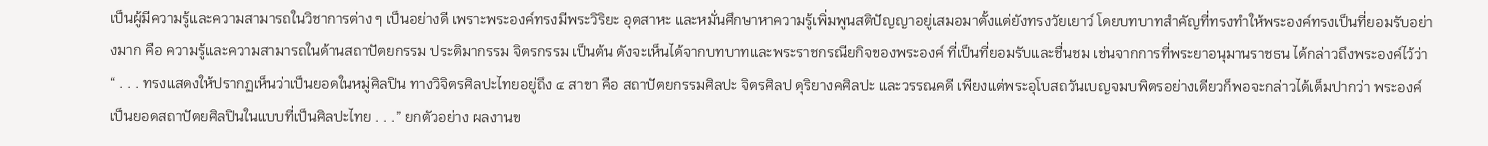เป็นผู้มีความรู้และความสามารถในวิชาการต่าง ๆ เป็นอย่างดี เพราะพระองค์ทรงมีพระวิริยะ อุตสาหะ และหมั่นศึกษาหาความรู้เพิ่มพูนสติปัญญาอยู่เสมอมาตั้งแต่ยังทรงวัยเยาว์ โดยบทบาทสำคัญที่ทรงทำให้พระองค์ทรงเป็นที่ยอมรับอย่างมาก คือ ความรู้และความสามารถในด้านสถาปัตยกรรม ประติมากรรม จิตรกรรม เป็นต้น ดังจะเห็นได้จากบทบาทและพระราชกรณียกิจของพระองค์ ที่เป็นที่ยอมรับและชื่นชม เช่นจากการที่พระยาอนุมานราชธน ได้กล่าวถึงพระองค์ไว้ว่า
“ . . . ทรงแสดงให้ปรากฏเห็นว่าเป็นยอดในหมู่ศิลปิน ทางวิจิตรศิลปะไทยอยู่ถึง ๔ สาขา คือ สถาปัตยกรรมศิลปะ จิตรศิลป ดุริยางคศิลปะ และวรรณคดี เพียงแต่พระอุโบสถวันเบญจมบพิตรอย่างเดียวก็พอจะกล่าวได้เต็มปากว่า พระองค์เป็นยอดสถาปัตยศิลปินในแบบที่เป็นศิลปะไทย . . .” ยกตัวอย่าง ผลงานข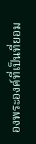องพระองค์ที่เป็นที่ยอม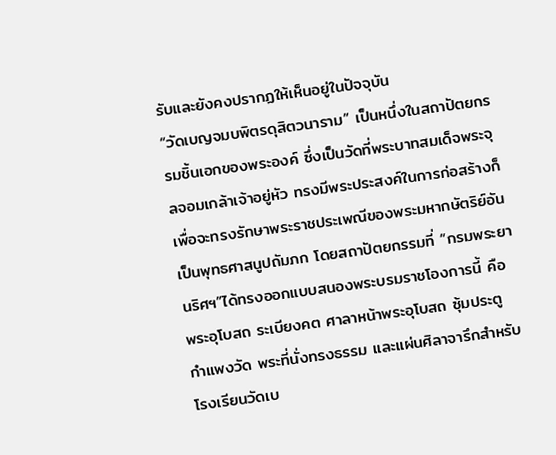รับและยังคงปรากฏให้เห็นอยู่ในปัจจุบัน
“วัดเบญจมบพิตรดุสิตวนาราม” เป็นหนึ่งในสถาปัตยกรรมชิ้นเอกของพระองค์ ซึ่งเป็นวัดที่พระบาทสมเด็จพระจุลจอมเกล้าเจ้าอยู่หัว ทรงมีพระประสงค์ในการก่อสร้างก็เพื่อจะทรงรักษาพระราชประเพณีของพระมหากษัตริย์อันเป็นพุทธศาสนูปถัมภก โดยสถาปัตยกรรมที่ “กรมพระยานริศฯ”ได้ทรงออกแบบสนองพระบรมราชโองการนี้ คือ พระอุโบสถ ระเบียงคต ศาลาหน้าพระอุโบสถ ซุ้มประตู กำแพงวัด พระที่นั่งทรงธรรม และแผ่นศิลาจารึกสำหรับโรงเรียนวัดเบ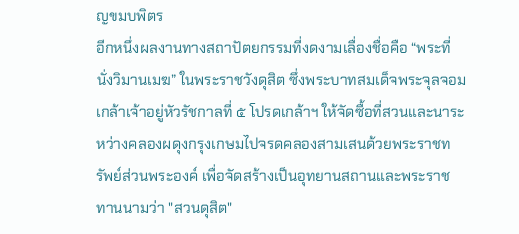ญขมบพิตร
อีกหนึ่งผลงานทางสถาปัตยกรรมที่งดงามเลื่องชื่อคือ “พระที่นั่งวิมานเมฆ” ในพระราชวังดุสิต ซึ่งพระบาทสมเด็จพระจุลจอมเกล้าเจ้าอยู่หัวรัชกาลที่ ๕ โปรดเกล้าฯ ให้จัดซื้อที่สวนและนาระหว่างคลองผดุงกรุงเกษมไปจรดคลองสามเสนด้วยพระราชทรัพย์ส่วนพระองค์ เพื่อจัดสร้างเป็นอุทยานสถานและพระราชทานนามว่า "สวนดุสิต"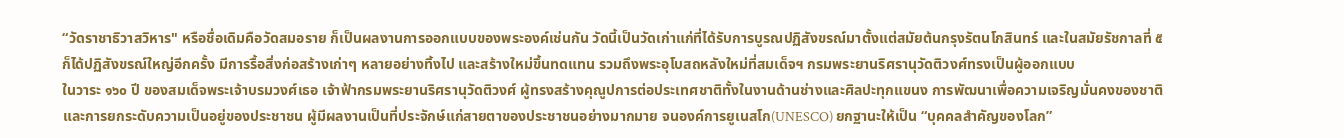“วัดราชาธิวาสวิหาร" หรือชื่อเดิมคือวัดสมอราย ก็เป็นผลงานการออกแบบของพระองค์เช่นกัน วัดนี้เป็นวัดเก่าแก่ที่ได้รับการบูรณปฏิสังขรณ์มาตั้งแต่สมัยต้นกรุงรัตนโกสินทร์ และในสมัยรัชกาลที่ ๕ ก็ได้ปฏิสังขรณ์ใหญ่อีกครั้ง มีการรื้อสิ่งก่อสร้างเก่าๆ หลายอย่างทิ้งไป และสร้างใหม่ขึ้นทดแทน รวมถึงพระอุโบสถหลังใหม่ที่สมเด็จฯ กรมพระยานริศรานุวัดติวงศ์ทรงเป็นผู้ออกแบบ
ในวาระ ๑๖๐ ปี ของสมเด็จพระเจ้าบรมวงศ์เธอ เจ้าฟ้ากรมพระยานริศรานุวัดติวงศ์ ผู้ทรงสร้างคุณูปการต่อประเทศชาติทั้งในงานด้านช่างและศิลปะทุกแขนง การพัฒนาเพื่อความเจริญมั่นคงของชาติและการยกระดับความเป็นอยู่ของประชาชน ผู้มีผลงานเป็นที่ประจักษ์แก่สายตาของประชาชนอย่างมากมาย จนองค์การยูเนสโก(UNESCO) ยกฐานะให้เป็น “บุคคลสำคัญของโลก”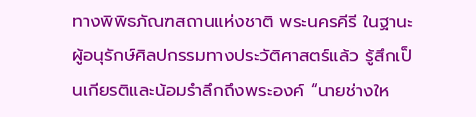ทางพิพิธภัณฑสถานแห่งชาติ พระนครคีรี ในฐานะผู้อนุรักษ์ศิลปกรรมทางประวัติศาสตร์แล้ว รู้สึกเป็นเกียรติและน้อมรำลึกถึงพระองค์ “นายช่างให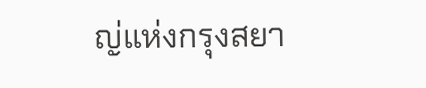ญ่แห่งกรุงสยา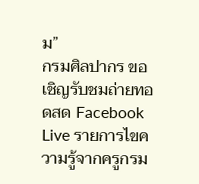ม”
กรมศิลปากร ขอเชิญรับชมถ่ายทอดสด Facebook Live รายการไขความรู้จากครูกรม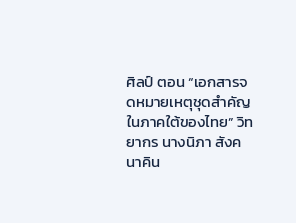ศิลป์ ตอน “เอกสารจดหมายเหตุชุดสำคัญในภาคใต้ของไทย” วิทยากร นางนิภา สังคนาคิน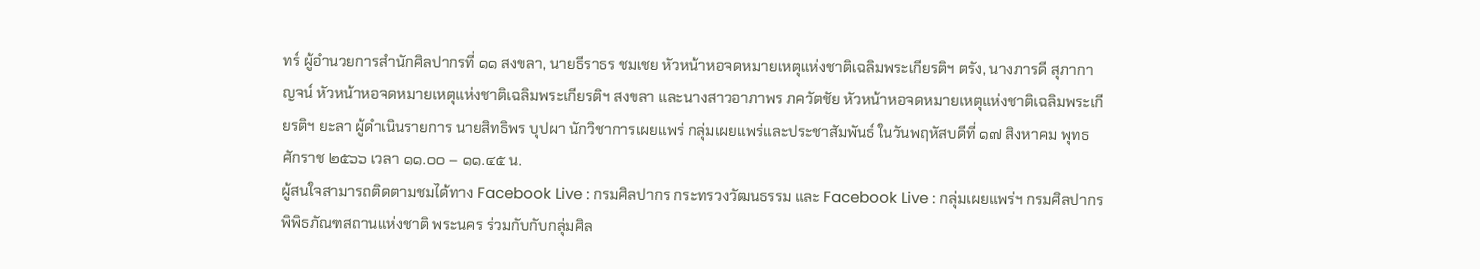ทร์ ผู้อำนวยการสำนักศิลปากรที่ ๑๑ สงขลา, นายธีราธร ชมเชย หัวหน้าหอจดหมายเหตุแห่งชาติเฉลิมพระเกียรติฯ ตรัง, นางภารดี สุภากาญจน์ หัวหน้าหอจดหมายเหตุแห่งชาติเฉลิมพระเกียรติฯ สงขลา และนางสาวอาภาพร ภควัตชัย หัวหน้าหอจดหมายเหตุแห่งชาติเฉลิมพระเกียรติฯ ยะลา ผู้ดำเนินรายการ นายสิทธิพร บุปผา นักวิชาการเผยแพร่ กลุ่มเผยแพร่และประชาสัมพันธ์ ในวันพฤหัสบดีที่ ๑๗ สิงหาคม พุทธศักราช ๒๕๖๖ เวลา ๑๑.๐๐ – ๑๑.๔๕ น.
ผู้สนใจสามารถติดตามชมได้ทาง Facebook Live : กรมศิลปากร กระทรวงวัฒนธรรม และ Facebook Live : กลุ่มเผยแพร่ฯ กรมศิลปากร
พิพิธภัณฑสถานแห่งชาติ พระนคร ร่วมกับกับกลุ่มศิล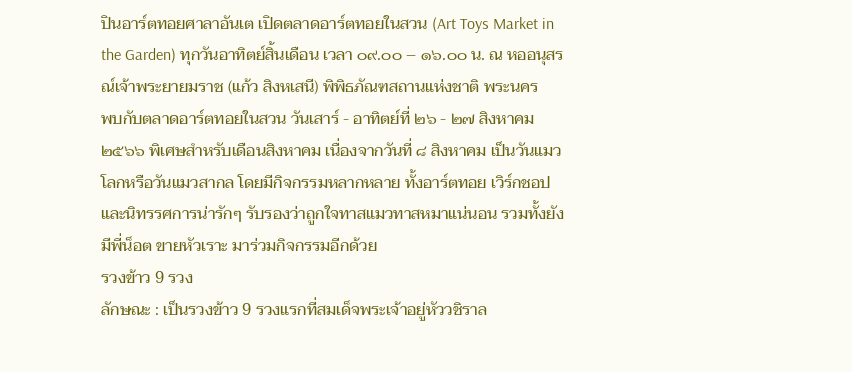ปินอาร์ตทอยศาลาอันเต เปิดตลาดอาร์ตทอยในสวน (Art Toys Market in the Garden) ทุกวันอาทิตย์สิ้นเดือน เวลา ๐๙.๐๐ – ๑๖.๐๐ น. ณ หออนุสรณ์เจ้าพระยายมราช (แก้ว สิงหเสนี) พิพิธภัณฑสถานแห่งชาติ พระนคร
พบกับตลาดอาร์ตทอยในสวน วันเสาร์ - อาทิตย์ที่ ๒๖ - ๒๗ สิงหาคม ๒๕๖๖ พิเศษสำหรับเดือนสิงหาคม เนื่องจากวันที่ ๘ สิงหาคม เป็นวันแมวโลกหรือวันแมวสากล โดยมีกิจกรรมหลากหลาย ทั้งอาร์ตทอย เวิร์กชอป และนิทรรศการน่ารักๆ รับรองว่าถูกใจทาสแมวทาสหมาแน่นอน รวมทั้งยังมีพี่น็อต ขายหัวเราะ มาร่วมกิจกรรมอีกด้วย
รวงข้าว 9 รวง
ลักษณะ : เป็นรวงข้าว 9 รวงแรกที่สมเด็จพระเจ้าอยู่หัววชิราล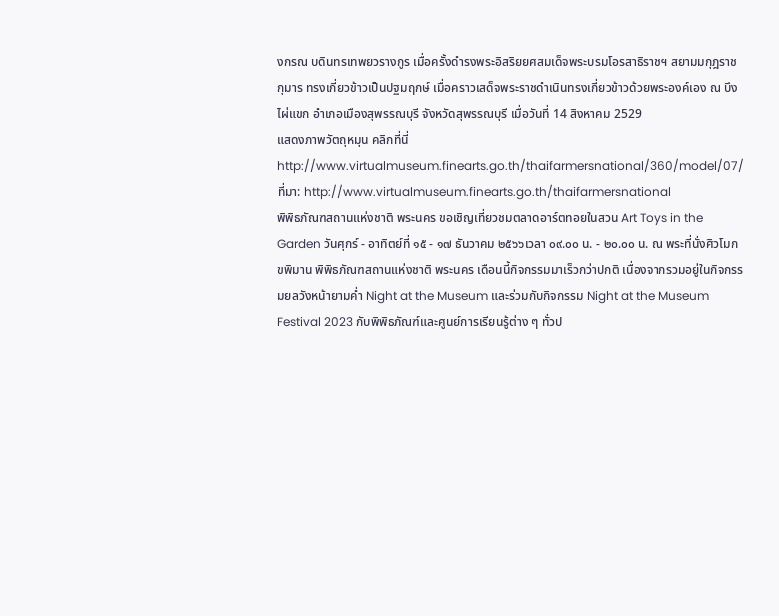งกรณ บดินทรเทพยวรางกูร เมื่อครั้งดำรงพระอิสริยยศสมเด็จพระบรมโอรสาธิราชฯ สยามมกุฎราชกุมาร ทรงเกี่ยวข้าวเป็นปฐมฤกษ์ เมื่อคราวเสด็จพระราชดำเนินทรงเกี่ยวข้าวด้วยพระองค์เอง ณ บึงไผ่แขก อำเภอเมืองสุพรรณบุรี จังหวัดสุพรรณบุรี เมื่อวันที่ 14 สิงหาคม 2529
แสดงภาพวัตถุหมุน คลิกที่นี่ http://www.virtualmuseum.finearts.go.th/thaifarmersnational/360/model/07/
ที่มา: http://www.virtualmuseum.finearts.go.th/thaifarmersnational
พิพิธภัณฑสถานแห่งชาติ พระนคร ขอเชิญเที่ยวชมตลาดอาร์ตทอยในสวน Art Toys in the Garden วันศุกร์ - อาทิตย์ที่ ๑๕ - ๑๗ ธันวาคม ๒๕๖๖เวลา ๐๙.๐๐ น. - ๒๐.๐๐ น. ณ พระที่นั่งศิวโมกขพิมาน พิพิธภัณฑสถานแห่งชาติ พระนคร เดือนนี้กิจกรรมมาเร็วกว่าปกติ เนื่องจากรวมอยู่ในกิจกรรมยลวังหน้ายามค่ำ Night at the Museum และร่วมกับกิจกรรม Night at the Museum Festival 2023 กับพิพิธภัณฑ์และศูนย์การเรียนรู้ต่าง ๆ ทั่วป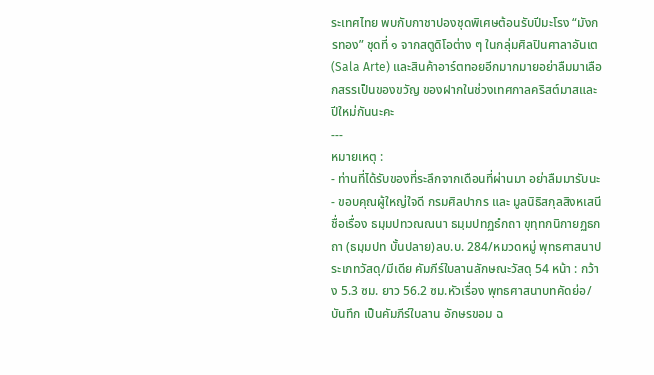ระเทศไทย พบกับกาชาปองชุดพิเศษต้อนรับปีมะโรง “มังกรทอง” ชุดที่ ๑ จากสตูดิโอต่าง ๆ ในกลุ่มศิลปินศาลาอันเต (Sala Arte) และสินค้าอาร์ตทอยอีกมากมายอย่าลืมมาเลือกสรรเป็นของขวัญ ของฝากในช่วงเทศกาลคริสต์มาสและปีใหม่กันนะคะ
---
หมายเหตุ :
- ท่านที่ได้รับของที่ระลึกจากเดือนที่ผ่านมา อย่าลืมมารับนะ
- ขอบคุณผู้ใหญ่ใจดี กรมศิลปากร และ มูลนิธิสกุลสิงหเสนี
ชื่อเรื่อง ธมฺมปทวณณนา ธมฺมปทฏธํกถา ขุทฺทกนิกายฏธกถา (ธมฺมปท บั้นปลาย)ลบ.บ. 284/หมวดหมู่ พุทธศาสนาประเภทวัสดุ/มีเดีย คัมภีร์ใบลานลักษณะวัสดุ 54 หน้า : กว้าง 5.3 ซม. ยาว 56.2 ซม.หัวเรื่อง พุทธศาสนาบทคัดย่อ/บันทึก เป็นคัมภีร์ใบลาน อักษรขอม ฉ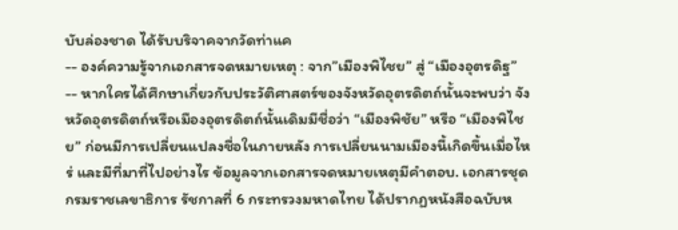บับล่องชาด ได้รับบริจาคจากวัดท่าแค
-- องค์ความรู้จากเอกสารจดหมายเหตุ : จาก”เมืองพิไชย” สู่ “เมืองอุตรดิฐ” -- หากใครได้ศึกษาเกี่ยวกับประวัติศาสตร์ของจังหวัดอุตรดิตถ์นั้นจะพบว่า จังหวัดอุตรดิตถ์หรือเมืองอุตรดิตถ์นั้นเดิมมีชื่อว่า “เมืองพิชัย” หรือ “เมืองพิไชย” ก่อนมีการเปลี่ยนแปลงชื่อในภายหลัง การเปลี่ยนนามเมืองนี้เกิดขึ้นเมื่อไหร่ และมีที่มาที่ไปอย่างไร ข้อมูลจากเอกสารจดหมายเหตุมีคำตอบ. เอกสารชุดกรมราชเลขาธิการ รัชกาลที่ 6 กระทรวงมหาดไทย ได้ปรากฏหนังสือฉบับห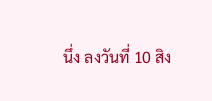นึ่ง ลงวันที่ 10 สิง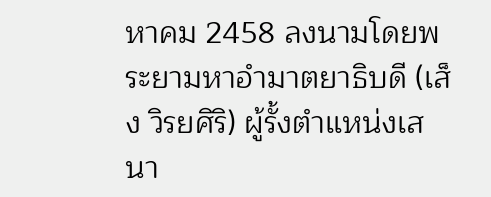หาคม 2458 ลงนามโดยพระยามหาอำมาตยาธิบดี (เส็ง วิรยศิริ) ผู้รั้งตำแหน่งเสนา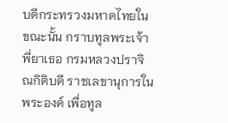บดีกระทรวงมหาดไทยในขณะนั้น กราบทูลพระเจ้าพี่ยาเธอ กรมหลวงปราจิณกิติบดี ราชเลขานุการในพระองค์ เพื่อทูล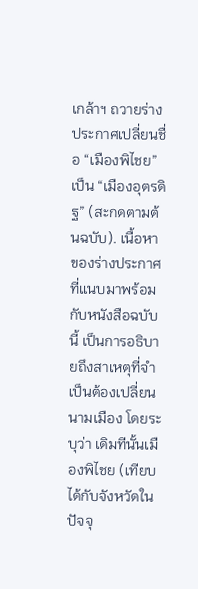เกล้าฯ ถวายร่างประกาศเปลี่ยนชื่อ “เมืองพิไชย” เป็น “เมืองอุตรดิฐ” (สะกดตามต้นฉบับ). เนื้อหาของร่างประกาศที่แนบมาพร้อมกับหนังสือฉบับนี้ เป็นการอธิบายถึงสาเหตุที่จำเป็นต้องเปลี่ยนนามเมือง โดยระบุว่า เดิมทีนั้นเมืองพิไชย (เทียบได้กับจังหวัดในปัจจุ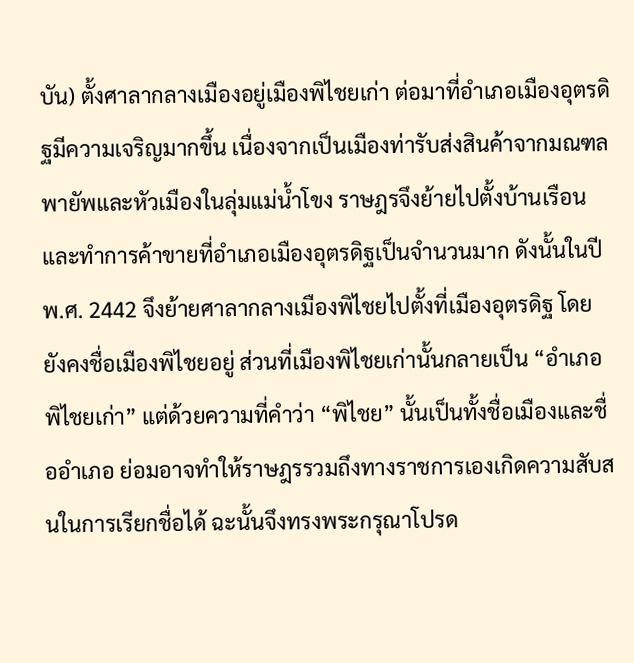บัน) ตั้งศาลากลางเมืองอยู่เมืองพิไชยเก่า ต่อมาที่อำเภอเมืองอุตรดิฐมีความเจริญมากขึ้น เนื่องจากเป็นเมืองท่ารับส่งสินค้าจากมณฑลพายัพและหัวเมืองในลุ่มแม่น้ำโขง ราษฎรจึงย้ายไปตั้งบ้านเรือนและทำการค้าขายที่อำเภอเมืองอุตรดิฐเป็นจำนวนมาก ดังนั้นในปี พ.ศ. 2442 จึงย้ายศาลากลางเมืองพิไชยไปตั้งที่เมืองอุตรดิฐ โดยยังคงชื่อเมืองพิไชยอยู่ ส่วนที่เมืองพิไชยเก่านั้นกลายเป็น “อำเภอพิไชยเก่า” แต่ด้วยความที่คำว่า “พิไชย” นั้นเป็นทั้งชื่อเมืองและชื่ออำเภอ ย่อมอาจทำให้ราษฎรรวมถึงทางราชการเองเกิดความสับสนในการเรียกชื่อได้ ฉะนั้นจึงทรงพระกรุณาโปรด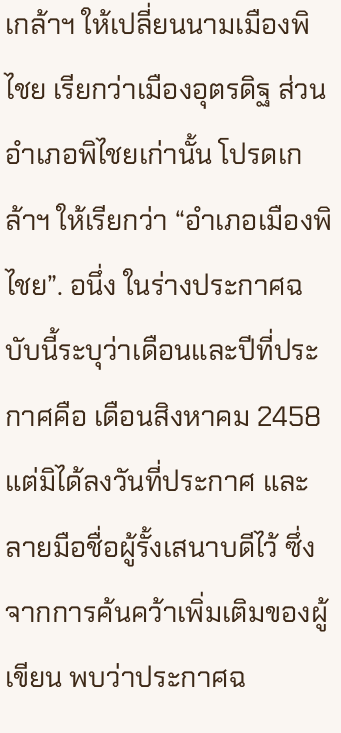เกล้าฯ ให้เปลี่ยนนามเมืองพิไชย เรียกว่าเมืองอุตรดิฐ ส่วนอำเภอพิไชยเก่านั้น โปรดเกล้าฯ ให้เรียกว่า “อำเภอเมืองพิไชย”. อนึ่ง ในร่างประกาศฉบับนี้ระบุว่าเดือนและปีที่ประกาศคือ เดือนสิงหาคม 2458 แต่มิได้ลงวันที่ประกาศ และลายมือชื่อผู้รั้งเสนาบดีไว้ ซึ่งจากการค้นคว้าเพิ่มเติมของผู้เขียน พบว่าประกาศฉ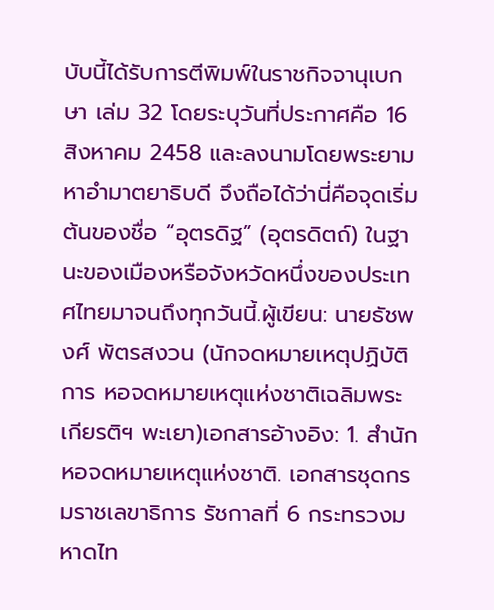บับนี้ได้รับการตีพิมพ์ในราชกิจจานุเบกษา เล่ม 32 โดยระบุวันที่ประกาศคือ 16 สิงหาคม 2458 และลงนามโดยพระยามหาอำมาตยาธิบดี จึงถือได้ว่านี่คือจุดเริ่มต้นของชื่อ “อุตรดิฐ” (อุตรดิตถ์) ในฐานะของเมืองหรือจังหวัดหนึ่งของประเทศไทยมาจนถึงทุกวันนี้.ผู้เขียน: นายธัชพงศ์ พัตรสงวน (นักจดหมายเหตุปฏิบัติการ หอจดหมายเหตุแห่งชาติเฉลิมพระเกียรติฯ พะเยา)เอกสารอ้างอิง: 1. สำนักหอจดหมายเหตุแห่งชาติ. เอกสารชุดกรมราชเลขาธิการ รัชกาลที่ 6 กระทรวงมหาดไท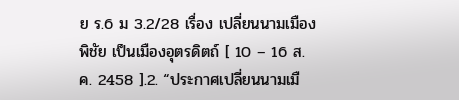ย ร.6 ม 3.2/28 เรื่อง เปลี่ยนนามเมืองพิชัย เป็นเมืองอุตรดิตถ์ [ 10 – 16 ส.ค. 2458 ].2. “ประกาศเปลี่ยนนามเมื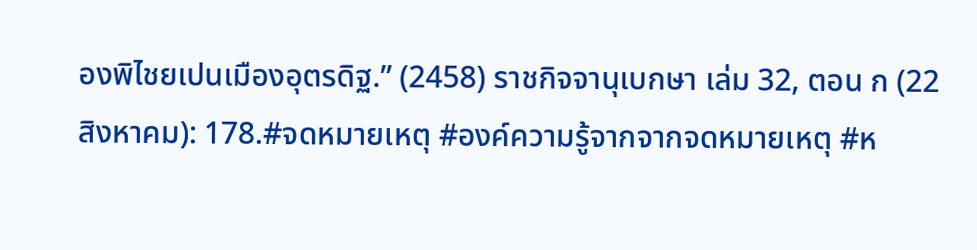องพิไชยเปนเมืองอุตรดิฐ.” (2458) ราชกิจจานุเบกษา เล่ม 32, ตอน ก (22 สิงหาคม): 178.#จดหมายเหตุ #องค์ความรู้จากจากจดหมายเหตุ #ห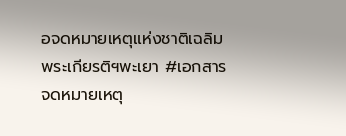อจดหมายเหตุแห่งชาติเฉลิมพระเกียรติฯพะเยา #เอกสารจดหมายเหตุ